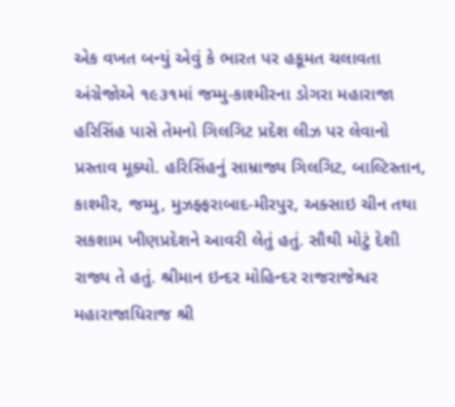એક વખત બન્યું એવું કે ભારત પર હકૂમત ચલાવતા અંગ્રેજોએ ૧૯૩૧માં જમ્મુ-કાશ્મીરના ડોગરા મહારાજા હરિસિંહ પાસે તેમનો ગિલગિટ પ્રદેશ લીઝ પર લેવાનો પ્રસ્તાવ મૂક્યો. હરિસિંહનું સામ્રાજ્ય ગિલગિટ, બાલ્ટિસ્તાન, કાશ્મીર, જમ્મુ, મુઝફ્ફરાબાદ-મીરપુર, અક્સાઇ ચીન તથા સકશામ ખીણપ્રદેશને આવરી લેતું હતું. સૌથી મોટું દેશી રાજ્ય તે હતું. શ્રીમાન ઇન્દર મોહિન્દર રાજરાજેશ્વર મહારાજાધિરાજ શ્રી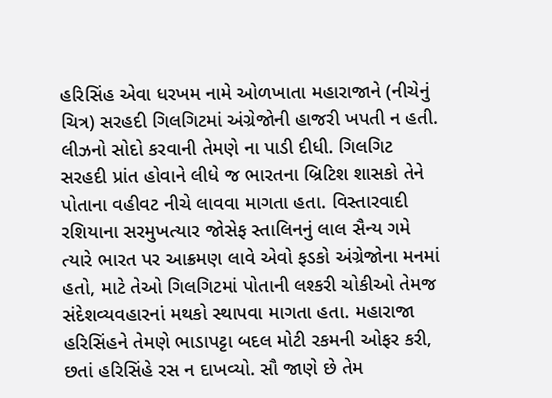હરિસિંહ એવા ધરખમ નામે ઓળખાતા મહારાજાને (નીચેનું ચિત્ર) સરહદી ગિલગિટમાં અંગ્રેજોની હાજરી ખપતી ન હતી. લીઝનો સોદો કરવાની તેમણે ના પાડી દીધી. ગિલગિટ સરહદી પ્રાંત હોવાને લીધે જ ભારતના બ્રિટિશ શાસકો તેને પોતાના વહીવટ નીચે લાવવા માગતા હતા. વિસ્તારવાદી રશિયાના સરમુખત્યાર જોસેફ સ્તાલિનનું લાલ સૈન્ય ગમે ત્યારે ભારત પર આક્રમણ લાવે એવો ફડકો અંગ્રેજોના મનમાં હતો, માટે તેઓ ગિલગિટમાં પોતાની લશ્કરી ચોકીઓ તેમજ સંદેશવ્યવહારનાં મથકો સ્થાપવા માગતા હતા. મહારાજા હરિસિંહને તેમણે ભાડાપટ્ટા બદલ મોટી રકમની ઓફર કરી, છતાં હરિસિંહે રસ ન દાખવ્યો. સૌ જાણે છે તેમ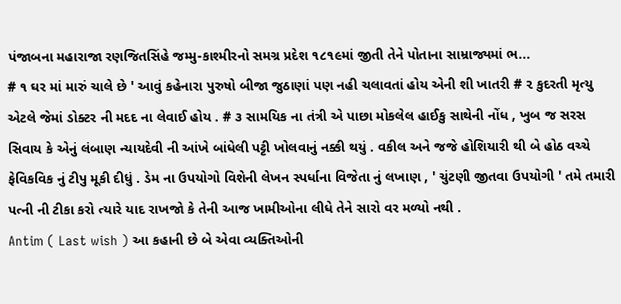પંજાબના મહારાજા રણજિતસિંહે જમ્મુ-કાશ્મીરનો સમગ્ર પ્રદેશ ૧૮૧૯માં જીતી તેને પોતાના સામ્રાજ્યમાં ભ...
# ૧ ઘર માં મારું ચાલે છે ' આવું કહેનારા પુરુષો બીજા જુઠાણાં પણ નહી ચલાવતાં હોય એની શી ખાતરી # ૨ કુદરતી મૃત્યુ એટલે જેમાં ડોક્ટર ની મદદ ના લેવાઈ હોય . # ૩ સામયિક ના તંત્રી એ પાછા મોકલેલ હાઈકુ સાથેની નોંધ , ખુબ જ સરસ સિવાય કે એનું લંબાણ ન્યાયદેવી ની આંખે બાંધેલી પટ્ટી ખોલવાનું નક્કી થયું . વકીલ અને જજે હોશિયારી થી બે હોઠ વચ્ચે ફેવિકવિક નું ટીપુ મૂકી દીધું . ડેમ ના ઉપયોગો વિશેની લેખન સ્પર્ધાના વિજેતા નું લખાણ , ' ચુંટણી જીતવા ઉપયોગી ' તમે તમારી પત્ની ની ટીકા કરો ત્યારે યાદ રાખજો કે તેની આજ ખામીઓના લીધે તેને સારો વર મળ્યો નથી .
Antim ( Last wish ) આ કહાની છે બે એવા વ્યક્તિઓની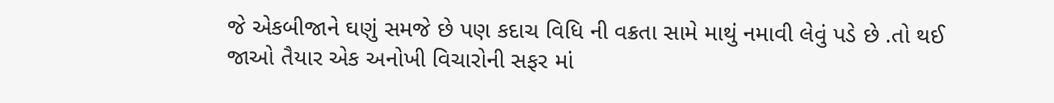જે એકબીજાને ઘણું સમજે છે પણ કદાચ વિધિ ની વક્રતા સામે માથું નમાવી લેવું પડે છે .તો થઈ જાઓ તૈયાર એક અનોખી વિચારોની સફર માં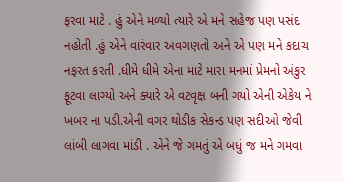ફરવા માટે . હું એને મળ્યો ત્યારે એ મને સહેજ પણ પસંદ નહોતી .હું એને વારંવાર અવગણતો અને એ પણ મને કદાચ નફરત કરતી .ધીમે ધીમે એના માટે મારા મનમાં પ્રેમનો અંકુર ફૂટવા લાગ્યો અને ક્યારે એ વટવૃક્ષ બની ગયો એની એકેય ને ખબર ના પડી.એની વગર થોડીક સેકન્ડ પણ સદીઓ જેવી લાંબી લાગવા માંડી . એને જે ગમતું એ બધું જ મને ગમવા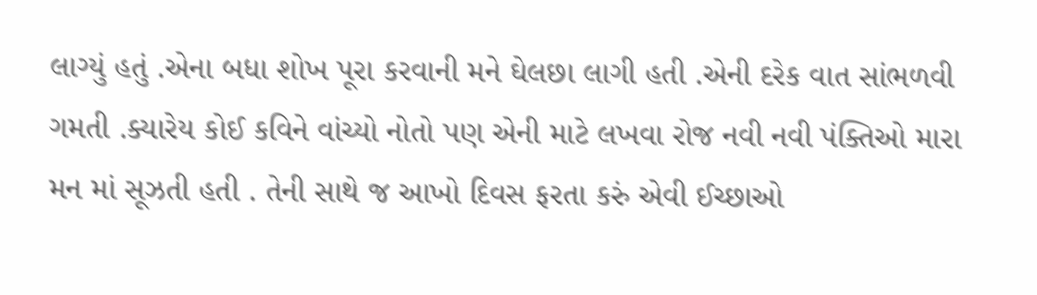લાગ્યું હતું .એના બધા શોખ પૂરા કરવાની મને ઘેલછા લાગી હતી .એની દરેક વાત સાંભળવી ગમતી .ક્યારેય કોઈ કવિને વાંચ્યો નોતો પણ એની માટે લખવા રોજ નવી નવી પંક્તિઓ મારા મન માં સૂઝતી હતી . તેની સાથે જ આખો દિવસ ફરતા કરું એવી ઈચ્છાઓ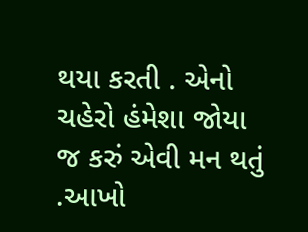થયા કરતી . એનો ચહેરો હંમેશા જોયા જ કરું એવી મન થતું .આખો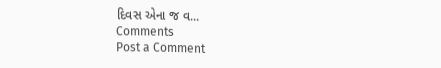દિવસ એના જ વ...
Comments
Post a Comment